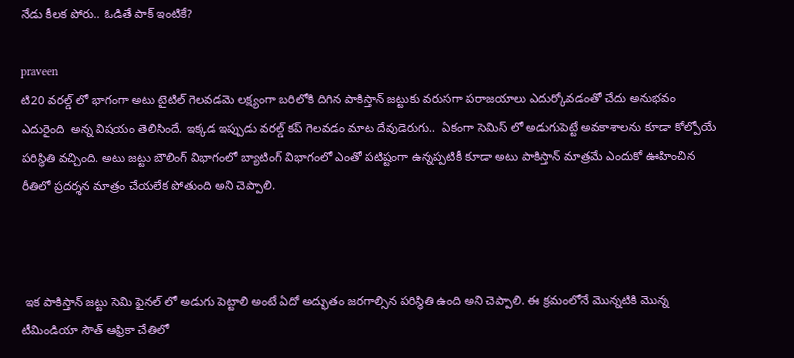నేడు కీలక పోరు.. ఓడితే పాక్ ఇంటికే?

praveen
టి20 వరల్డ్ లో భాగంగా అటు టైటిల్ గెలవడమె లక్ష్యంగా బరిలోకి దిగిన పాకిస్తాన్ జట్టుకు వరుసగా పరాజయాలు ఎదుర్కోవడంతో చేదు అనుభవం ఎదురైంది  అన్న విషయం తెలిసిందే. ఇక్కడ ఇప్పుడు వరల్డ్ కప్ గెలవడం మాట దేవుడెరుగు..  ఏకంగా సెమిస్ లో అడుగుపెట్టే అవకాశాలను కూడా కోల్పోయే పరిస్థితి వచ్చింది. అటు జట్టు బౌలింగ్ విభాగంలో బ్యాటింగ్ విభాగంలో ఎంతో పటిష్టంగా ఉన్నప్పటికీ కూడా అటు పాకిస్తాన్ మాత్రమే ఎందుకో ఊహించిన రీతిలో ప్రదర్శన మాత్రం చేయలేక పోతుంది అని చెప్పాలి.



 ఇక పాకిస్తాన్ జట్టు సెమి ఫైనల్ లో అడుగు పెట్టాలి అంటే ఏదో అద్భుతం జరగాల్సిన పరిస్థితి ఉంది అని చెప్పాలి. ఈ క్రమంలోనే మొన్నటికి మొన్న టీమిండియా సౌత్ ఆఫ్రికా చేతిలో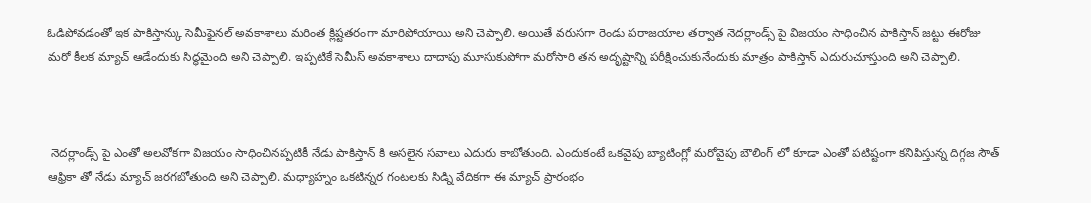ఓడిపోవడంతో ఇక పాకిస్తాన్కు సెమీఫైనల్ అవకాశాలు మరింత క్లిష్టతరంగా మారిపోయాయి అని చెప్పాలి. అయితే వరుసగా రెండు పరాజయాల తర్వాత నెదర్లాండ్స్ పై విజయం సాధించిన పాకిస్తాన్ జట్టు ఈరోజు మరో కీలక మ్యాచ్ ఆడేందుకు సిద్ధమైంది అని చెప్పాలి. ఇప్పటికే సెమీస్ అవకాశాలు దాదాపు మూసుకుపోగా మరోసారి తన అదృష్టాన్ని పరీక్షించుకునేందుకు మాత్రం పాకిస్తాన్ ఎదురుచూస్తుంది అని చెప్పాలి.



 నెదర్లాండ్స్ పై ఎంతో అలవోకగా విజయం సాధించినప్పటికీ నేడు పాకిస్తాన్ కి అసలైన సవాలు ఎదురు కాబోతుంది. ఎందుకంటే ఒకవైపు బ్యాటింగ్లో మరోవైపు బౌలింగ్ లో కూడా ఎంతో పటిష్టంగా కనిపిస్తున్న దిగ్గజ సౌత్ ఆఫ్రికా తో నేడు మ్యాచ్ జరగబోతుంది అని చెప్పాలి. మధ్యాహ్నం ఒకటిన్నర గంటలకు సిడ్ని వేదికగా ఈ మ్యాచ్ ప్రారంభం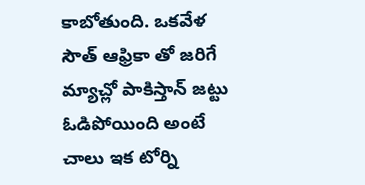కాబోతుంది. ఒకవేళ సౌత్ ఆఫ్రికా తో జరిగే మ్యాచ్లో పాకిస్తాన్ జట్టు ఓడిపోయింది అంటే చాలు ఇక టోర్ని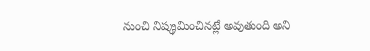నుంచి నిష్క్రమించినట్లే అవుతుంది అని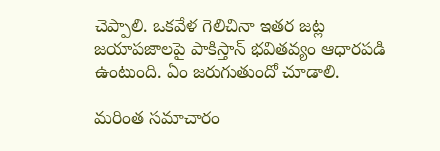చెప్పాలి. ఒకవేళ గెలిచినా ఇతర జట్ల జయాపజాలపై పాకిస్తాన్ భవితవ్యం ఆధారపడి ఉంటుంది. ఏం జరుగుతుందో చూడాలి.

మరింత సమాచారం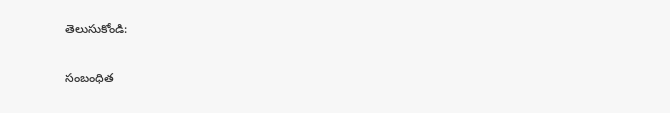తెలుసుకోండి:

సంబంధిత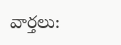వార్తలు: